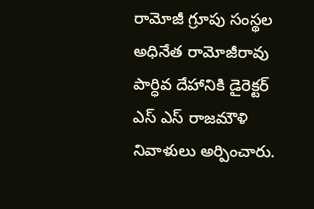రామోజీ గ్రూపు సంస్థల అధినేత రామోజీరావు పార్ధివ దేహానికి డైరెక్టర్ ఎస్ ఎస్ రాజమౌళి నివాళులు అర్పించారు.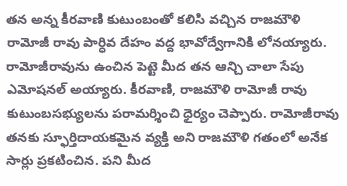తన అన్న కీరవాణి కుటుంబంతో కలిసి వచ్చిన రాజమౌళి రామోజీ రావు పార్ధివ దేహం వద్ద భావోద్వేగానికి లోనయ్యారు. రామోజీరావును ఉంచిన పెట్టె మీద తన ఆన్చి చాలా సేపు ఎమోషనల్ అయ్యారు. కీరవాణి, రాజమౌళి రామోజీ రావు కుటుంబసభ్యులను పరామర్శించి ధైర్యం చెప్పారు. రామోజీరావు తనకు స్ఫూర్తిదాయకమైన వ్యక్తి అని రాజమౌళి గతంలో అనేక సార్లు ప్రకటించిన. పని మీద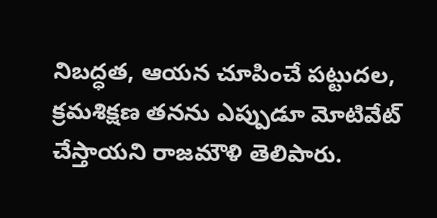నిబద్ధత, ఆయన చూపించే పట్టుదల, క్రమశిక్షణ తనను ఎప్పుడూ మోటివేట్ చేస్తాయని రాజమౌళి తెలిపారు.